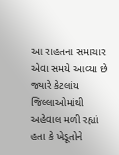આ રાહતના સમાચાર એવા સમયે આવ્યા છે જ્યારે કેટલાંય જિલ્લાઓમાંથી અહેવાલ મળી રહ્યાં હતા કે ખેડૂતોને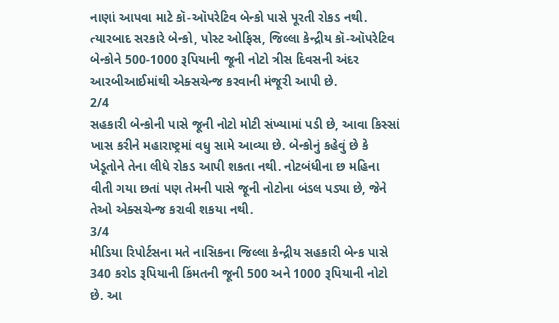નાણાં આપવા માટે કૉ-ઑપરેટિવ બેન્કો પાસે પૂરતી રોકડ નથી. ત્યારબાદ સરકારે બેન્કો, પોસ્ટ ઓફિસ, જિલ્લા કેન્દ્રીય કૉ-ઑપરેટિવ બેન્કોને 500-1000 રૂપિયાની જૂની નોટો ત્રીસ દિવસની અંદર આરબીઆઈમાંથી એક્સચેન્જ કરવાની મંજૂરી આપી છે.
2/4
સહકારી બેન્કોની પાસે જૂની નોટો મોટી સંખ્યામાં પડી છે, આવા કિસ્સાં ખાસ કરીને મહારાષ્ટ્રમાં વધુ સામે આવ્યા છે. બેન્કોનું કહેવું છે કે ખેડૂતોને તેના લીધે રોકડ આપી શકતા નથી. નોટબંધીના છ મહિના વીતી ગયા છતાં પણ તેમની પાસે જૂની નોટોના બંડલ પડ્યા છે, જેને તેઓ એક્સચેન્જ કરાવી શકયા નથી.
3/4
મીડિયા રિપોર્ટસના મતે નાસિકના જિલ્લા કેન્દ્રીય સહકારી બેન્ક પાસે 340 કરોડ રૂપિયાની કિંમતની જૂની 500 અને 1000 રૂપિયાની નોટો છે. આ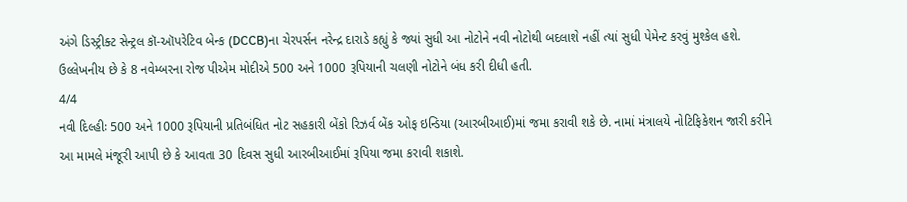અંગે ડિસ્ટ્રીક્ટ સેન્ટ્રલ કૉ-ઑપરેટિવ બેન્ક (DCCB)ના ચેરપર્સન નરેન્દ્ર દારાડે કહ્યું કે જ્યાં સુધી આ નોટોને નવી નોટોથી બદલાશે નહીં ત્યાં સુધી પેમેન્ટ કરવું મુશ્કેલ હશે. ઉલ્લેખનીય છે કે 8 નવેમ્બરના રોજ પીએમ મોદીએ 500 અને 1000 રૂપિયાની ચલણી નોટોને બંધ કરી દીધી હતી.
4/4
નવી દિલ્હીઃ 500 અને 1000 રૂપિયાની પ્રતિબંધિત નોટ સહકારી બેંકો રિઝર્વ બેંક ઓફ ઇન્ડિયા (આરબીઆઈ)માં જમા કરાવી શકે છે. નામાં મંત્રાલયે નોટિફિકેશન જારી કરીને આ મામલે મંજૂરી આપી છે કે આવતા 30 દિવસ સુધી આરબીઆઈમાં રૂપિયા જમા કરાવી શકાશે.